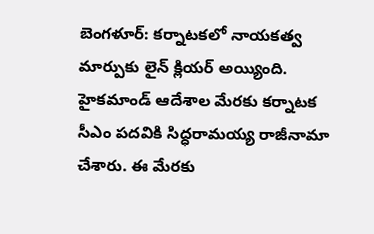బెంగళూర్: కర్నాటకలో నాయకత్వ మార్పుకు లైన్ క్లియర్ అయ్యింది. హైకమాండ్ ఆదేశాల మేరకు కర్నాటక సీఎం పదవికి సిద్ధరామయ్య రాజీనామా చేశారు. ఈ మేరకు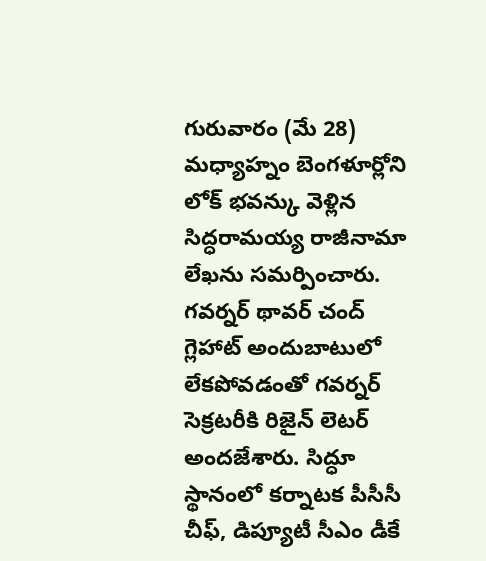గురువారం (మే 28) మధ్యాహ్నం బెంగళూర్లోని లోక్ భవన్కు వెళ్లిన సిద్ధరామయ్య రాజీనామా లేఖను సమర్పించారు. గవర్నర్ థావర్ చంద్ గ్లెహాట్ అందుబాటులో లేకపోవడంతో గవర్నర్ సెక్రటరీకి రిజైన్ లెటర్ అందజేశారు. సిద్ధూ స్థానంలో కర్నాటక పీసీసీ చీఫ్, డిప్యూటీ సీఎం డీకే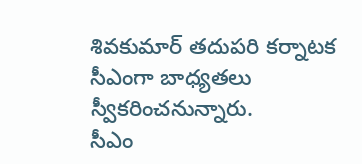శివకుమార్ తదుపరి కర్నాటక సీఎంగా బాధ్యతలు స్వీకరించనున్నారు.
సీఎం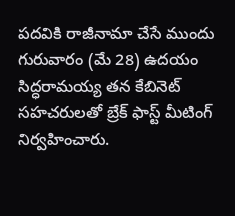పదవికి రాజీనామా చేసే ముందు గురువారం (మే 28) ఉదయం సిద్ధరామయ్య తన కేబినెట్ సహచరులతో బ్రేక్ ఫాస్ట్ మీటింగ్ నిర్వహించారు.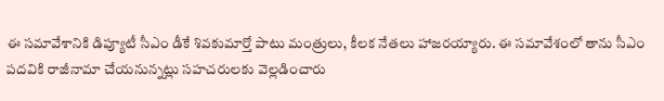ఈ సమావేశానికి డిప్యూటీ సీఎం డీకే శివకుమార్తో పాటు మంత్రులు, కీలక నేతలు హాజరయ్యారు. ఈ సమావేశంలో తాను సీఎం పదవికి రాజీనామా చేయనున్నట్లు సహచరులకు వెల్లడించారు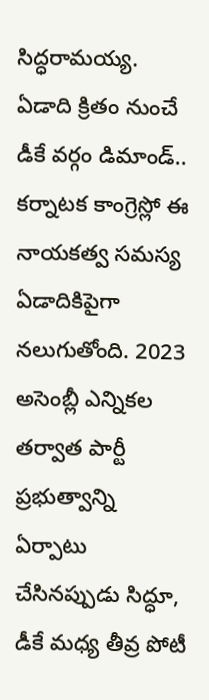సిద్ధరామయ్య.
ఏడాది క్రితం నుంచే డీకే వర్గం డిమాండ్..
కర్నాటక కాంగ్రెస్లో ఈ నాయకత్వ సమస్య ఏడాదికిపైగా నలుగుతోంది. 2023 అసెంబ్లీ ఎన్నికల తర్వాత పార్టీ ప్రభుత్వాన్ని ఏర్పాటు చేసినప్పుడు సిద్ధూ, డీకే మధ్య తీవ్ర పోటీ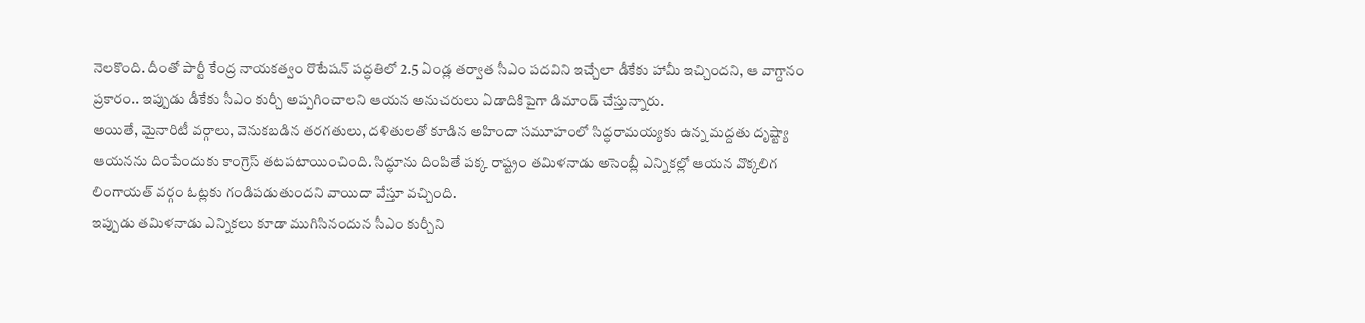నెలకొంది. దీంతో పార్టీ కేంద్ర నాయకత్వం రొటేషన్ పద్ధతిలో 2.5 ఏండ్ల తర్వాత సీఎం పదవిని ఇచ్చేలా డీకేకు హామీ ఇచ్చిందని, ఆ వాగ్దానం ప్రకారం.. ఇప్పుడు డీకేకు సీఎం కుర్చీ అప్పగించాలని ఆయన అనుచరులు ఏడాదికిపైగా డిమాండ్ చేస్తున్నారు.
అయితే, మైనారిటీ వర్గాలు, వెనుకబడిన తరగతులు, దళితులతో కూడిన అహిందా సమూహంలో సిద్ధరామయ్యకు ఉన్న మద్దతు దృష్ట్యా ఆయనను దింపేందుకు కాంగ్రెస్ తటపటాయించింది. సిద్ధూను దింపితే పక్క రాష్ట్రం తమిళనాడు అసెంబ్లీ ఎన్నికల్లో ఆయన వొక్కలిగ లింగాయత్ వర్గం ఓట్లకు గండిపడుతుందని వాయిదా వేస్తూ వచ్చింది.
ఇప్పుడు తమిళనాడు ఎన్నికలు కూడా ముగిసినందున సీఎం కుర్చీని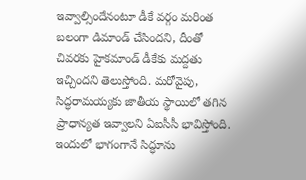ఇవ్వాల్సిందేనంటూ డీకే వర్గం మరింత బలంగా డిమాండ్ చేసిందని, దీంతో చివరకు హైకమాండ్ డీకేకు మద్దతు ఇచ్చిందని తెలుస్తోంది. మరోవైపు, సిద్ధరామయ్యకు జాతీయ స్థాయిలో తగిన ప్రాధాన్యత ఇవ్వాలని ఏఐసీసీ భావిస్తోంది. ఇందులో భాగంగానే సిద్ధూను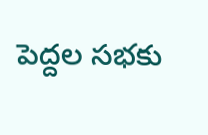పెద్దల సభకు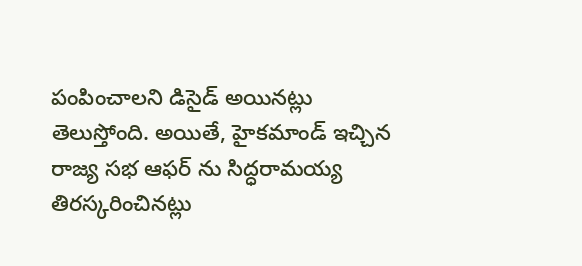పంపించాలని డిసైడ్ అయినట్లు తెలుస్తోంది. అయితే, హైకమాండ్ ఇచ్చిన రాజ్య సభ ఆఫర్ ను సిద్ధరామయ్య తిరస్కరించినట్లు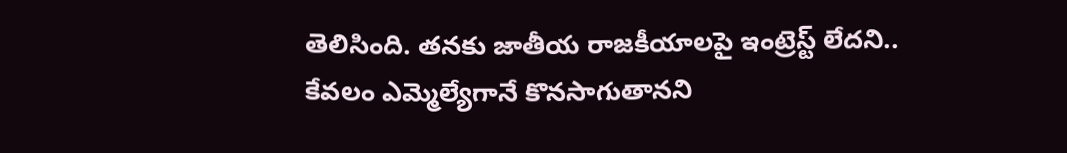తెలిసింది. తనకు జాతీయ రాజకీయాలపై ఇంట్రెస్ట్ లేదని.. కేవలం ఎమ్మెల్యేగానే కొనసాగుతానని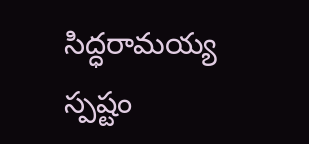సిద్ధరామయ్య స్పష్టం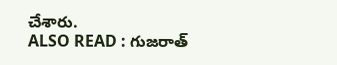చేశారు.
ALSO READ : గుజరాత్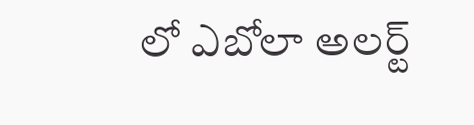లో ఎబోలా అలర్ట్